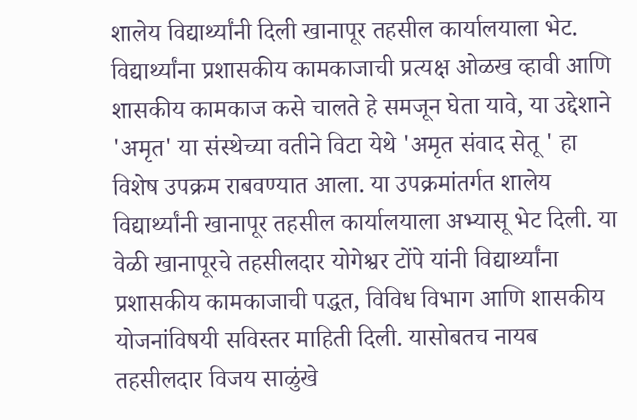शालेय विद्यार्थ्यांनी दिली खानापूर तहसील कार्यालयाला भेट.
विद्यार्थ्यांना प्रशासकीय कामकाजाची प्रत्यक्ष ओळख व्हावी आणि शासकीय कामकाज कसे चालते हे समजून घेता यावे, या उद्देशाने 'अमृत' या संस्थेच्या वतीने विटा येथे 'अमृत संवाद सेतू ' हा विशेष उपक्रम राबवण्यात आला. या उपक्रमांतर्गत शालेय विद्यार्थ्यांनी खानापूर तहसील कार्यालयाला अभ्यासू भेट दिली. या वेळी खानापूरचे तहसीलदार योगेश्वर टोंपे यांनी विद्यार्थ्यांना प्रशासकीय कामकाजाची पद्धत, विविध विभाग आणि शासकीय योजनांविषयी सविस्तर माहिती दिली. यासोबतच नायब तहसीलदार विजय साळुंखे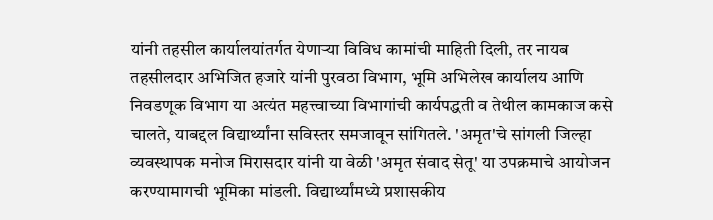यांनी तहसील कार्यालयांतर्गत येणाऱ्या विविध कामांची माहिती दिली, तर नायब तहसीलदार अभिजित हजारे यांनी पुरवठा विभाग, भूमि अभिलेख कार्यालय आणि निवडणूक विभाग या अत्यंत महत्त्वाच्या विभागांची कार्यपद्धती व तेथील कामकाज कसे चालते, याबद्दल विद्यार्थ्यांना सविस्तर समजावून सांगितले. 'अमृत'चे सांगली जिल्हा व्यवस्थापक मनोज मिरासदार यांनी या वेळी 'अमृत संवाद सेतू' या उपक्रमाचे आयोजन करण्यामागची भूमिका मांडली. विद्यार्थ्यांमध्ये प्रशासकीय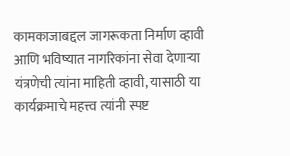कामकाजाबद्दल जागरूकता निर्माण व्हावी आणि भविष्यात नागरिकांना सेवा देणाऱ्या यंत्रणेची त्यांना माहिती व्हावी, यासाठी या कार्यक्रमाचे महत्त्व त्यांनी स्पष्ट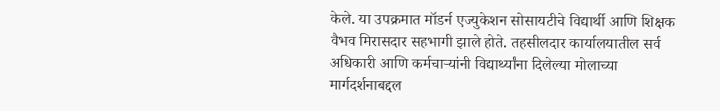केले. या उपक्रमात मॉडर्न एज्युकेशन सोसायटीचे विद्यार्थी आणि शिक्षक वैभव मिरासदार सहभागी झाले होते. तहसीलदार कार्यालयातील सर्व अधिकारी आणि कर्मचाऱ्यांनी विद्यार्थ्यांना दिलेल्या मोलाच्या मार्गदर्शनाबद्दल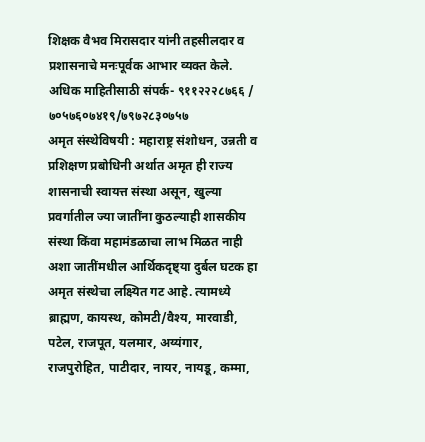शिक्षक वैभव मिरासदार यांनी तहसीलदार व प्रशासनाचे मनःपूर्वक आभार व्यक्त केले.
अधिक माहितीसाठी संपर्क- ९११२२२८७६६ / ७०५७६०७४१९/७९७२८३०७५७
अमृत संस्थेविषयी : महाराष्ट्र संशोधन, उन्नती व प्रशिक्षण प्रबोधिनी अर्थात अमृत ही राज्य शासनाची स्वायत्त संस्था असून, खुल्या प्रवर्गातील ज्या जातींना कुठल्याही शासकीय संस्था किंवा महामंडळाचा लाभ मिळत नाही अशा जातींमधील आर्थिकदृष्ट्या दुर्बल घटक हा अमृत संस्थेचा लक्ष्यित गट आहे. त्यामध्ये ब्राह्मण, कायस्थ, कोमटी/वैश्य, मारवाडी, पटेल, राजपूत, यलमार, अय्यंगार, राजपुरोहित, पाटीदार, नायर, नायडू, कम्मा,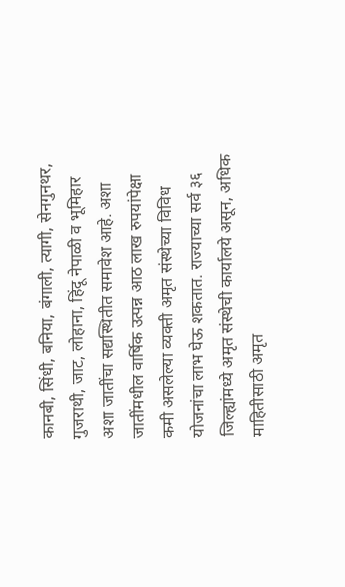कानबी, सिंधी, बनिया, बंगाली, त्यागी, सेनगुनथर, गुजराथी, जाट, लोहाना, हिंदू नेपाळी व भूमिहार अशा जातींचा सद्यस्थितीत समावेश आहे. अशा जातींमधील वार्षिक उत्पन्न आठ लाख रुपयांपेक्षा कमी असलेल्या व्यक्ती अमृत संस्थेच्या विविध योजनांचा लाभ घेऊ शकतात. राज्याच्या सर्व ३६ जिल्ह्यांमध्ये अमृत संस्थेची कार्यालये असून, अधिक माहितीसाठी अमृत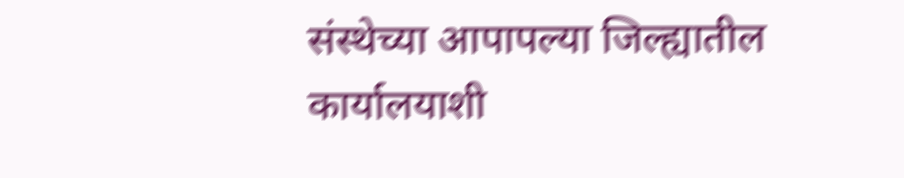संस्थेच्या आपापल्या जिल्ह्यातील कार्यालयाशी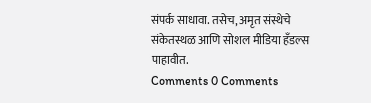संपर्क साधावा. तसेच, अमृत संस्थेचे संकेतस्थळ आणि सोशल मीडिया हँडल्स पाहावीत.
Comments 0 Comments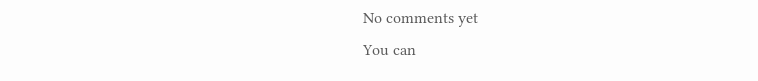No comments yet
You can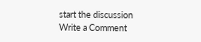start the discussion
Write a Comment